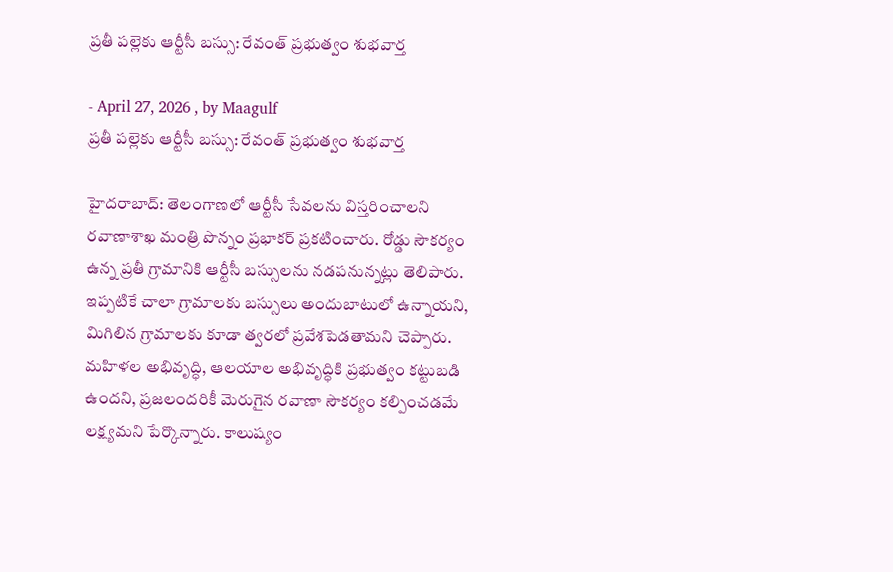ప్రతీ పల్లెకు ఆర్టీసీ బస్సు: రేవంత్ ప్రభుత్వం శుభవార్త

- April 27, 2026 , by Maagulf
ప్రతీ పల్లెకు ఆర్టీసీ బస్సు: రేవంత్ ప్రభుత్వం శుభవార్త

హైదరాబాద్: తెలంగాణలో ఆర్టీసీ సేవలను విస్తరించాలని రవాణాశాఖ మంత్రి పొన్నం ప్రభాకర్ ప్రకటించారు. రోడ్డు సౌకర్యం ఉన్న ప్రతీ గ్రామానికి ఆర్టీసీ బస్సులను నడపనున్నట్లు తెలిపారు. ఇప్పటికే చాలా గ్రామాలకు బస్సులు అందుబాటులో ఉన్నాయని, మిగిలిన గ్రామాలకు కూడా త్వరలో ప్రవేశపెడతామని చెప్పారు. మహిళల అభివృద్ధి, ఆలయాల అభివృద్ధికి ప్రభుత్వం కట్టుబడి ఉందని, ప్రజలందరికీ మెరుగైన రవాణా సౌకర్యం కల్పించడమే లక్ష్యమని పేర్కొన్నారు. కాలుష్యం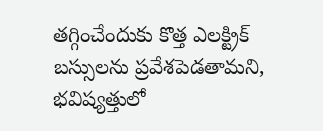తగ్గించేందుకు కొత్త ఎలక్ట్రిక్ బస్సులను ప్రవేశపెడతామని, భవిష్యత్తులో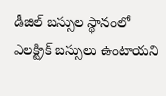డీజిల్ బస్సుల స్థానంలో ఎలక్ట్రిక్ బస్సులు ఉంటాయని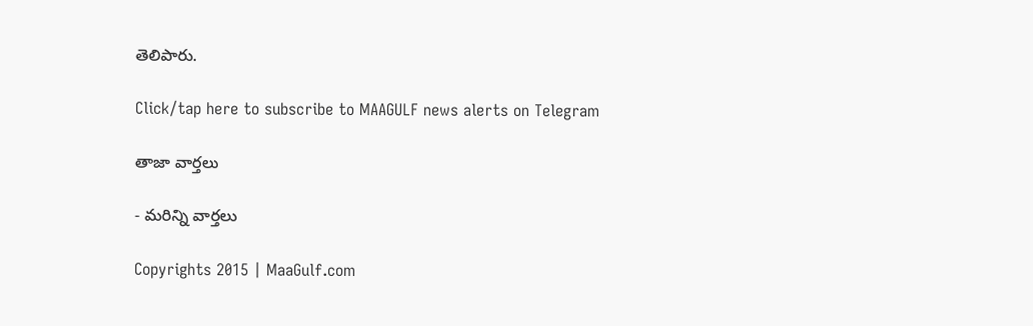తెలిపారు.

Click/tap here to subscribe to MAAGULF news alerts on Telegram

తాజా వార్తలు

- మరిన్ని వార్తలు

Copyrights 2015 | MaaGulf.com